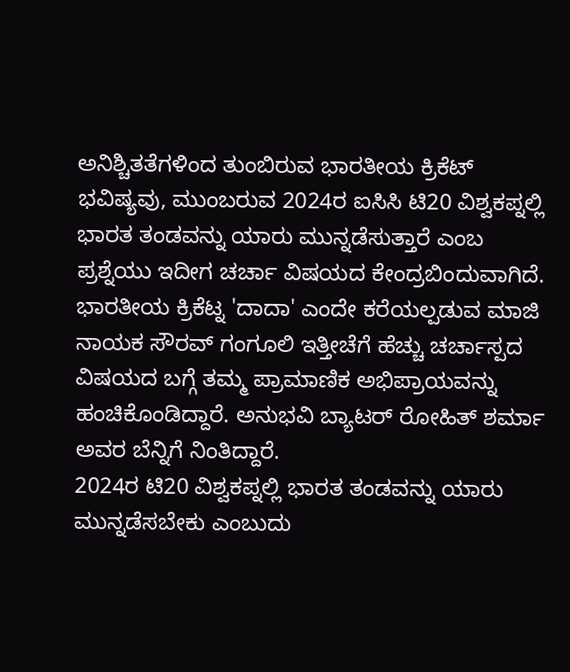ಅನಿಶ್ಚಿತತೆಗಳಿಂದ ತುಂಬಿರುವ ಭಾರತೀಯ ಕ್ರಿಕೆಟ್ ಭವಿಷ್ಯವು, ಮುಂಬರುವ 2024ರ ಐಸಿಸಿ ಟಿ20 ವಿಶ್ವಕಪ್ನಲ್ಲಿ ಭಾರತ ತಂಡವನ್ನು ಯಾರು ಮುನ್ನಡೆಸುತ್ತಾರೆ ಎಂಬ ಪ್ರಶ್ನೆಯು ಇದೀಗ ಚರ್ಚಾ ವಿಷಯದ ಕೇಂದ್ರಬಿಂದುವಾಗಿದೆ.
ಭಾರತೀಯ ಕ್ರಿಕೆಟ್ನ 'ದಾದಾ' ಎಂದೇ ಕರೆಯಲ್ಪಡುವ ಮಾಜಿ ನಾಯಕ ಸೌರವ್ ಗಂಗೂಲಿ ಇತ್ತೀಚೆಗೆ ಹೆಚ್ಚು ಚರ್ಚಾಸ್ಪದ ವಿಷಯದ ಬಗ್ಗೆ ತಮ್ಮ ಪ್ರಾಮಾಣಿಕ ಅಭಿಪ್ರಾಯವನ್ನು ಹಂಚಿಕೊಂಡಿದ್ದಾರೆ. ಅನುಭವಿ ಬ್ಯಾಟರ್ ರೋಹಿತ್ ಶರ್ಮಾ ಅವರ ಬೆನ್ನಿಗೆ ನಿಂತಿದ್ದಾರೆ.
2024ರ ಟಿ20 ವಿಶ್ವಕಪ್ನಲ್ಲಿ ಭಾರತ ತಂಡವನ್ನು ಯಾರು ಮುನ್ನಡೆಸಬೇಕು ಎಂಬುದು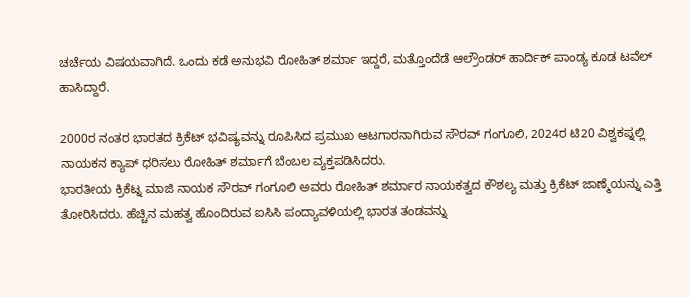ಚರ್ಚೆಯ ವಿಷಯವಾಗಿದೆ. ಒಂದು ಕಡೆ ಅನುಭವಿ ರೋಹಿತ್ ಶರ್ಮಾ ಇದ್ದರೆ, ಮತ್ತೊಂದೆಡೆ ಆಲ್ರೌಂಡರ್ ಹಾರ್ದಿಕ್ ಪಾಂಡ್ಯ ಕೂಡ ಟವೆಲ್ ಹಾಸಿದ್ದಾರೆ.

2000ರ ನಂತರ ಭಾರತದ ಕ್ರಿಕೆಟ್ ಭವಿಷ್ಯವನ್ನು ರೂಪಿಸಿದ ಪ್ರಮುಖ ಆಟಗಾರನಾಗಿರುವ ಸೌರವ್ ಗಂಗೂಲಿ, 2024ರ ಟಿ20 ವಿಶ್ವಕಪ್ನಲ್ಲಿ ನಾಯಕನ ಕ್ಯಾಪ್ ಧರಿಸಲು ರೋಹಿತ್ ಶರ್ಮಾಗೆ ಬೆಂಬಲ ವ್ಯಕ್ತಪಡಿಸಿದರು.
ಭಾರತೀಯ ಕ್ರಿಕೆಟ್ನ ಮಾಜಿ ನಾಯಕ ಸೌರವ್ ಗಂಗೂಲಿ ಅವರು ರೋಹಿತ್ ಶರ್ಮಾರ ನಾಯಕತ್ವದ ಕೌಶಲ್ಯ ಮತ್ತು ಕ್ರಿಕೆಟ್ ಜಾಣ್ಮೆಯನ್ನು ಎತ್ತಿ ತೋರಿಸಿದರು. ಹೆಚ್ಚಿನ ಮಹತ್ವ ಹೊಂದಿರುವ ಐಸಿಸಿ ಪಂದ್ಯಾವಳಿಯಲ್ಲಿ ಭಾರತ ತಂಡವನ್ನು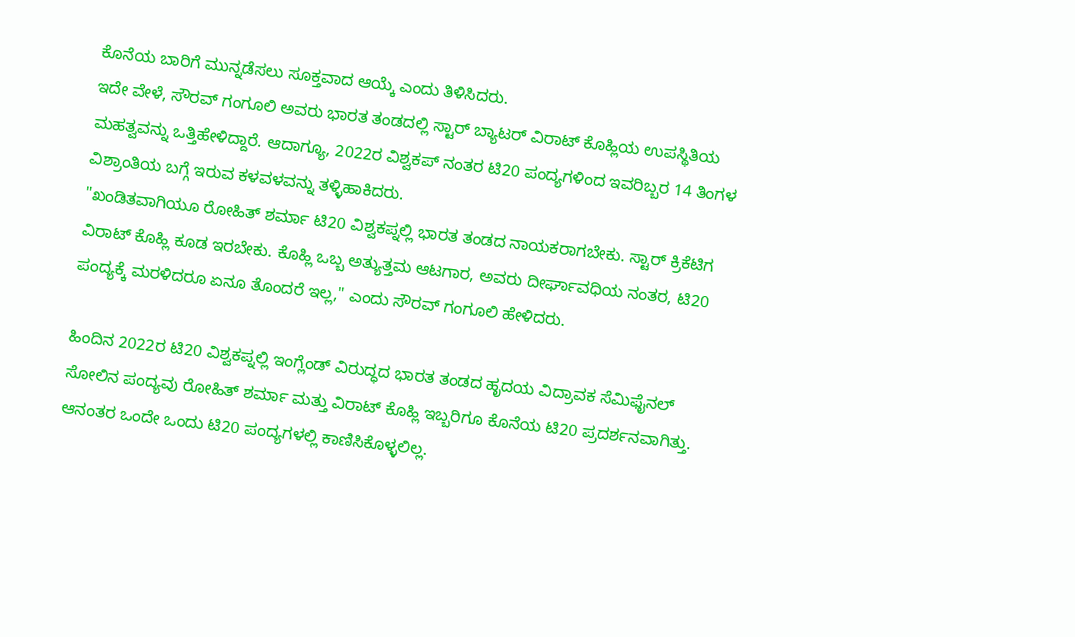ಕೊನೆಯ ಬಾರಿಗೆ ಮುನ್ನಡೆಸಲು ಸೂಕ್ತವಾದ ಆಯ್ಕೆ ಎಂದು ತಿಳಿಸಿದರು.
ಇದೇ ವೇಳೆ, ಸೌರವ್ ಗಂಗೂಲಿ ಅವರು ಭಾರತ ತಂಡದಲ್ಲಿ ಸ್ಟಾರ್ ಬ್ಯಾಟರ್ ವಿರಾಟ್ ಕೊಹ್ಲಿಯ ಉಪಸ್ಥಿತಿಯ ಮಹತ್ವವನ್ನು ಒತ್ತಿಹೇಳಿದ್ದಾರೆ. ಆದಾಗ್ಯೂ, 2022ರ ವಿಶ್ವಕಪ್ ನಂತರ ಟಿ20 ಪಂದ್ಯಗಳಿಂದ ಇವರಿಬ್ಬರ 14 ತಿಂಗಳ ವಿಶ್ರಾಂತಿಯ ಬಗ್ಗೆ ಇರುವ ಕಳವಳವನ್ನು ತಳ್ಳಿಹಾಕಿದರು.
"ಖಂಡಿತವಾಗಿಯೂ ರೋಹಿತ್ ಶರ್ಮಾ ಟಿ20 ವಿಶ್ವಕಪ್ನಲ್ಲಿ ಭಾರತ ತಂಡದ ನಾಯಕರಾಗಬೇಕು. ಸ್ಟಾರ್ ಕ್ರಿಕೆಟಿಗ ವಿರಾಟ್ ಕೊಹ್ಲಿ ಕೂಡ ಇರಬೇಕು. ಕೊಹ್ಲಿ ಒಬ್ಬ ಅತ್ಯುತ್ತಮ ಆಟಗಾರ, ಅವರು ದೀರ್ಘಾವಧಿಯ ನಂತರ, ಟಿ20 ಪಂದ್ಯಕ್ಕೆ ಮರಳಿದರೂ ಏನೂ ತೊಂದರೆ ಇಲ್ಲ," ಎಂದು ಸೌರವ್ ಗಂಗೂಲಿ ಹೇಳಿದರು.

ಹಿಂದಿನ 2022ರ ಟಿ20 ವಿಶ್ವಕಪ್ನಲ್ಲಿ ಇಂಗ್ಲೆಂಡ್ ವಿರುದ್ಧದ ಭಾರತ ತಂಡದ ಹೃದಯ ವಿದ್ರಾವಕ ಸೆಮಿಫೈನಲ್ ಸೋಲಿನ ಪಂದ್ಯವು ರೋಹಿತ್ ಶರ್ಮಾ ಮತ್ತು ವಿರಾಟ್ ಕೊಹ್ಲಿ ಇಬ್ಬರಿಗೂ ಕೊನೆಯ ಟಿ20 ಪ್ರದರ್ಶನವಾಗಿತ್ತು. ಆನಂತರ ಒಂದೇ ಒಂದು ಟಿ20 ಪಂದ್ಯಗಳಲ್ಲಿ ಕಾಣಿಸಿಕೊಳ್ಳಲಿಲ್ಲ.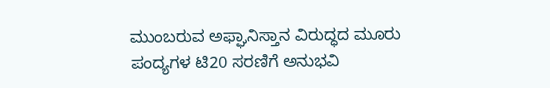ಮುಂಬರುವ ಅಫ್ಘಾನಿಸ್ತಾನ ವಿರುದ್ಧದ ಮೂರು ಪಂದ್ಯಗಳ ಟಿ20 ಸರಣಿಗೆ ಅನುಭವಿ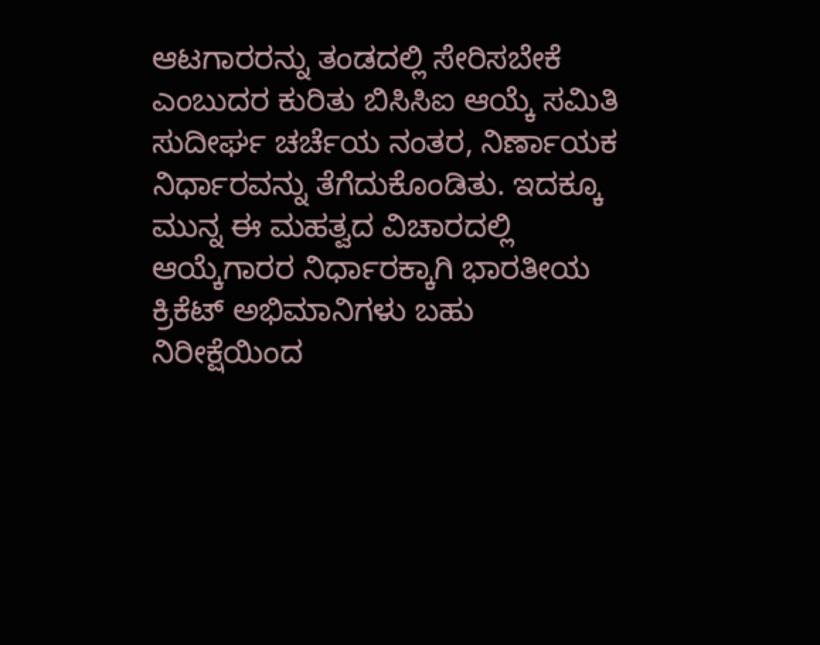ಆಟಗಾರರನ್ನು ತಂಡದಲ್ಲಿ ಸೇರಿಸಬೇಕೆ ಎಂಬುದರ ಕುರಿತು ಬಿಸಿಸಿಐ ಆಯ್ಕೆ ಸಮಿತಿ ಸುದೀರ್ಘ ಚರ್ಚೆಯ ನಂತರ, ನಿರ್ಣಾಯಕ ನಿರ್ಧಾರವನ್ನು ತೆಗೆದುಕೊಂಡಿತು. ಇದಕ್ಕೂ ಮುನ್ನ ಈ ಮಹತ್ವದ ವಿಚಾರದಲ್ಲಿ ಆಯ್ಕೆಗಾರರ ನಿರ್ಧಾರಕ್ಕಾಗಿ ಭಾರತೀಯ ಕ್ರಿಕೆಟ್ ಅಭಿಮಾನಿಗಳು ಬಹು ನಿರೀಕ್ಷೆಯಿಂದ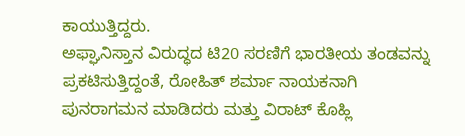ಕಾಯುತ್ತಿದ್ದರು.
ಅಫ್ಘಾನಿಸ್ತಾನ ವಿರುದ್ಧದ ಟಿ20 ಸರಣಿಗೆ ಭಾರತೀಯ ತಂಡವನ್ನು ಪ್ರಕಟಿಸುತ್ತಿದ್ದಂತೆ, ರೋಹಿತ್ ಶರ್ಮಾ ನಾಯಕನಾಗಿ ಪುನರಾಗಮನ ಮಾಡಿದರು ಮತ್ತು ವಿರಾಟ್ ಕೊಹ್ಲಿ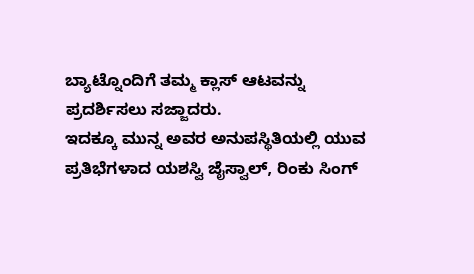ಬ್ಯಾಟ್ನೊಂದಿಗೆ ತಮ್ಮ ಕ್ಲಾಸ್ ಆಟವನ್ನು ಪ್ರದರ್ಶಿಸಲು ಸಜ್ಜಾದರು.
ಇದಕ್ಕೂ ಮುನ್ನ ಅವರ ಅನುಪಸ್ಥಿತಿಯಲ್ಲಿ ಯುವ ಪ್ರತಿಭೆಗಳಾದ ಯಶಸ್ವಿ ಜೈಸ್ವಾಲ್, ರಿಂಕು ಸಿಂಗ್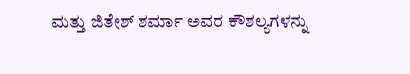ಮತ್ತು ಜಿತೇಶ್ ಶರ್ಮಾ ಅವರ ಕೌಶಲ್ಯಗಳನ್ನು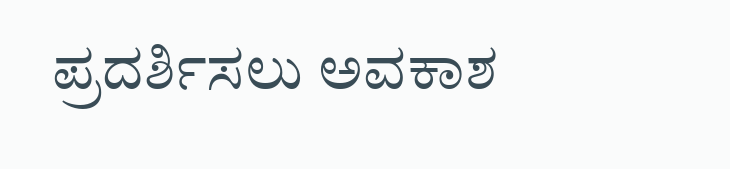ಪ್ರದರ್ಶಿಸಲು ಅವಕಾಶ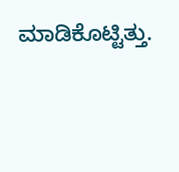ಮಾಡಿಕೊಟ್ಟಿತ್ತು.